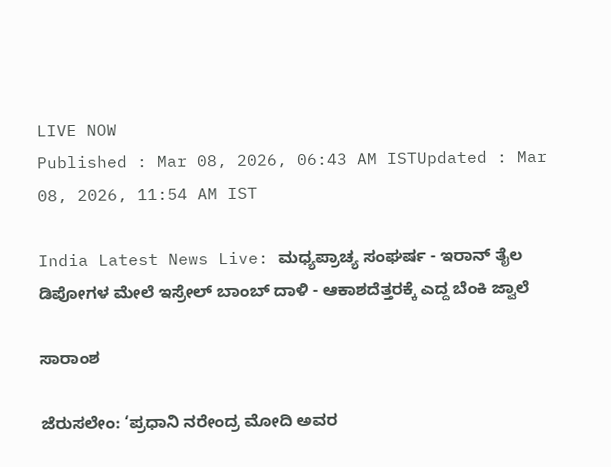LIVE NOW
Published : Mar 08, 2026, 06:43 AM ISTUpdated : Mar 08, 2026, 11:54 AM IST

India Latest News Live: ಮಧ್ಯಪ್ರಾಚ್ಯ ಸಂಘರ್ಷ - ಇರಾನ್‌ ತೈಲ ಡಿಪೋಗಳ ಮೇಲೆ ಇಸ್ರೇಲ್ ಬಾಂಬ್ ದಾಳಿ - ಆಕಾಶದೆತ್ತರಕ್ಕೆ ಎದ್ದ ಬೆಂಕಿ ಜ್ವಾಲೆ

ಸಾರಾಂಶ

ಜೆರುಸಲೇಂ: ‘ಪ್ರಧಾನಿ ನರೇಂದ್ರ ಮೋದಿ ಅವರ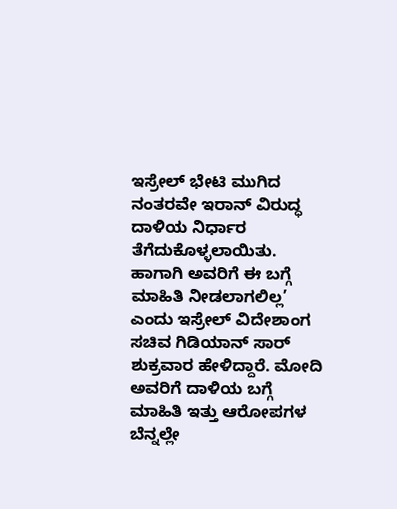ಇಸ್ರೇಲ್ ಭೇಟಿ ಮುಗಿದ ನಂತರವೇ ಇರಾನ್ ವಿರುದ್ಧ ದಾಳಿಯ ನಿರ್ಧಾರ ತೆಗೆದುಕೊಳ್ಳಲಾಯಿತು. ಹಾಗಾಗಿ ಅವರಿಗೆ ಈ ಬಗ್ಗೆ ಮಾಹಿತಿ ನೀಡಲಾಗಲಿಲ್ಲ’ ಎಂದು ಇಸ್ರೇಲ್‌ ವಿದೇಶಾಂಗ ಸಚಿವ ಗಿಡಿಯಾನ್ ಸಾರ್ ಶುಕ್ರವಾರ ಹೇಳಿದ್ದಾರೆ. ಮೋದಿ ಅವರಿಗೆ ದಾಳಿಯ ಬಗ್ಗೆ ಮಾಹಿತಿ ಇತ್ತು ಆರೋಪಗಳ ಬೆನ್ನಲ್ಲೇ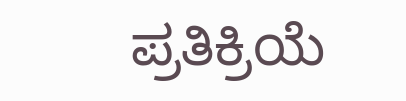ಪ್ರತಿಕ್ರಿಯೆ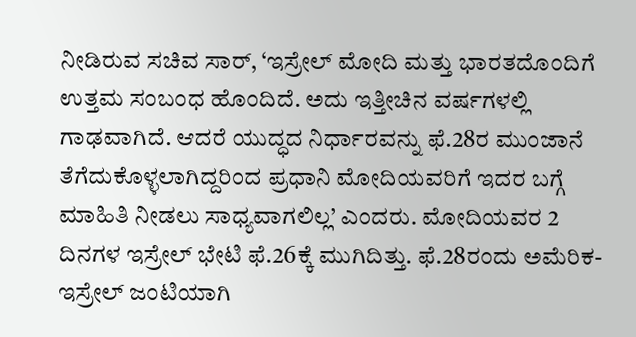ನೀಡಿರುವ ಸಚಿವ ಸಾರ್‌, ‘ಇಸ್ರೇಲ್ ಮೋದಿ ಮತ್ತು ಭಾರತದೊಂದಿಗೆ ಉತ್ತಮ ಸಂಬಂಧ ಹೊಂದಿದೆ. ಅದು ಇತ್ತೀಚಿನ ವರ್ಷಗಳಲ್ಲಿ ಗಾಢವಾಗಿದೆ. ಆದರೆ ಯುದ್ಧದ ನಿರ್ಧಾರವನ್ನು ಫೆ.28ರ ಮುಂಜಾನೆ ತೆಗೆದುಕೊಳ್ಳಲಾಗಿದ್ದರಿಂದ ಪ್ರಧಾನಿ ಮೋದಿಯವರಿಗೆ ಇದರ ಬಗ್ಗೆ ಮಾಹಿತಿ ನೀಡಲು ಸಾಧ್ಯವಾಗಲಿಲ್ಲ’ ಎಂದರು. ಮೋದಿಯವರ 2 ದಿನಗಳ ಇಸ್ರೇಲ್‌ ಭೇಟಿ ಫೆ.26ಕ್ಕೆ ಮುಗಿದಿತ್ತು. ಫೆ.28ರಂದು ಅಮೆರಿಕ-ಇಸ್ರೇಲ್‌ ಜಂಟಿಯಾಗಿ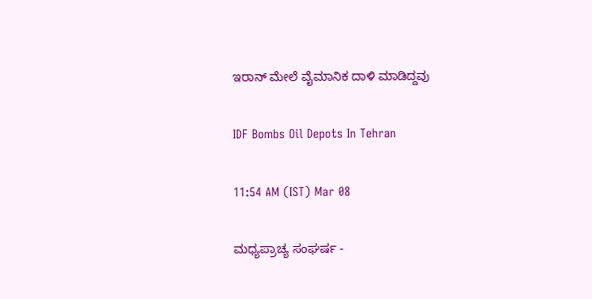ಇರಾನ್‌ ಮೇಲೆ ವೈಮಾನಿಕ ದಾಳಿ ಮಾಡಿದ್ದವು

IDF Bombs Oil Depots In Tehran

11:54 AM (IST) Mar 08

ಮಧ್ಯಪ್ರಾಚ್ಯ ಸಂಘರ್ಷ -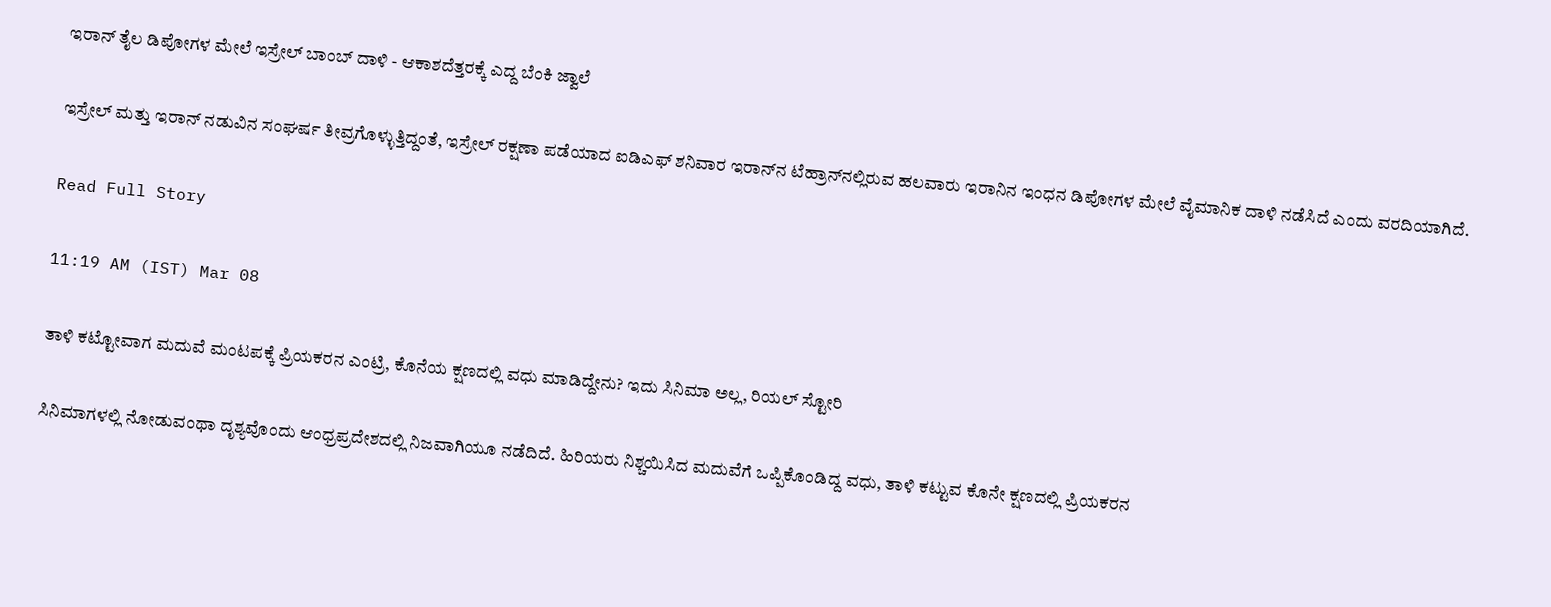ಇರಾನ್‌ ತೈಲ ಡಿಪೋಗಳ ಮೇಲೆ ಇಸ್ರೇಲ್ ಬಾಂಬ್ ದಾಳಿ - ಆಕಾಶದೆತ್ತರಕ್ಕೆ ಎದ್ದ ಬೆಂಕಿ ಜ್ವಾಲೆ

ಇಸ್ರೇಲ್ ಮತ್ತು ಇರಾನ್ ನಡುವಿನ ಸಂಘರ್ಷ ತೀವ್ರಗೊಳ್ಳುತ್ತಿದ್ದಂತೆ, ಇಸ್ರೇಲ್ ರಕ್ಷಣಾ ಪಡೆಯಾದ ಐಡಿಎಫ್ ಶನಿವಾರ ಇರಾನ್‌ನ ಟೆಹ್ರಾನ್‌ನಲ್ಲಿರುವ ಹಲವಾರು ಇರಾನಿನ ಇಂಧನ ಡಿಪೋಗಳ ಮೇಲೆ ವೈಮಾನಿಕ ದಾಳಿ ನಡೆಸಿದೆ ಎಂದು ವರದಿಯಾಗಿದೆ.

Read Full Story

11:19 AM (IST) Mar 08

ತಾಳಿ ಕಟ್ಟೋವಾಗ ಮದುವೆ ಮಂಟಪಕ್ಕೆ ಪ್ರಿಯಕರನ ಎಂಟ್ರಿ, ಕೊನೆಯ ಕ್ಷಣದಲ್ಲಿ ವಧು ಮಾಡಿದ್ದೇನು? ಇದು ಸಿನಿಮಾ ಅಲ್ಲ, ರಿಯಲ್ ಸ್ಟೋರಿ

ಸಿನಿಮಾಗಳಲ್ಲಿ ನೋಡುವಂಥಾ ದೃಶ್ಯವೊಂದು ಆಂಧ್ರಪ್ರದೇಶದಲ್ಲಿ ನಿಜವಾಗಿಯೂ ನಡೆದಿದೆ. ಹಿರಿಯರು ನಿಶ್ಚಯಿಸಿದ ಮದುವೆಗೆ ಒಪ್ಪಿಕೊಂಡಿದ್ದ ವಧು, ತಾಳಿ ಕಟ್ಟುವ ಕೊನೇ ಕ್ಷಣದಲ್ಲಿ ಪ್ರಿಯಕರನ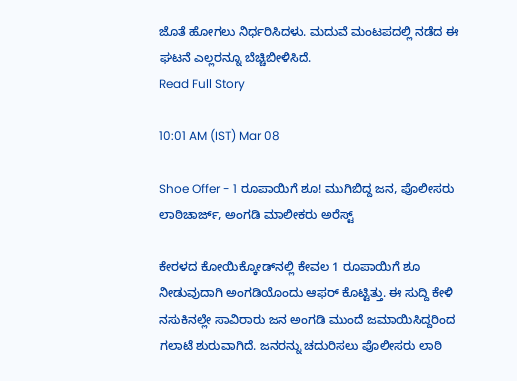ಜೊತೆ ಹೋಗಲು ನಿರ್ಧರಿಸಿದಳು. ಮದುವೆ ಮಂಟಪದಲ್ಲಿ ನಡೆದ ಈ ಘಟನೆ ಎಲ್ಲರನ್ನೂ ಬೆಚ್ಚಿಬೀಳಿಸಿದೆ.
Read Full Story

10:01 AM (IST) Mar 08

Shoe Offer - 1 ರೂಪಾಯಿಗೆ ಶೂ! ಮುಗಿಬಿದ್ದ ಜನ, ಪೊಲೀಸರು ಲಾಠಿಚಾರ್ಜ್, ಅಂಗಡಿ ಮಾಲೀಕರು ಅರೆಸ್ಟ್

ಕೇರಳದ ಕೋಯಿಕ್ಕೋಡ್‌ನಲ್ಲಿ ಕೇವಲ 1 ರೂಪಾಯಿಗೆ ಶೂ ನೀಡುವುದಾಗಿ ಅಂಗಡಿಯೊಂದು ಆಫರ್ ಕೊಟ್ಟಿತ್ತು. ಈ ಸುದ್ದಿ ಕೇಳಿ ನಸುಕಿನಲ್ಲೇ ಸಾವಿರಾರು ಜನ ಅಂಗಡಿ ಮುಂದೆ ಜಮಾಯಿಸಿದ್ದರಿಂದ ಗಲಾಟೆ ಶುರುವಾಗಿದೆ. ಜನರನ್ನು ಚದುರಿಸಲು ಪೊಲೀಸರು ಲಾಠಿ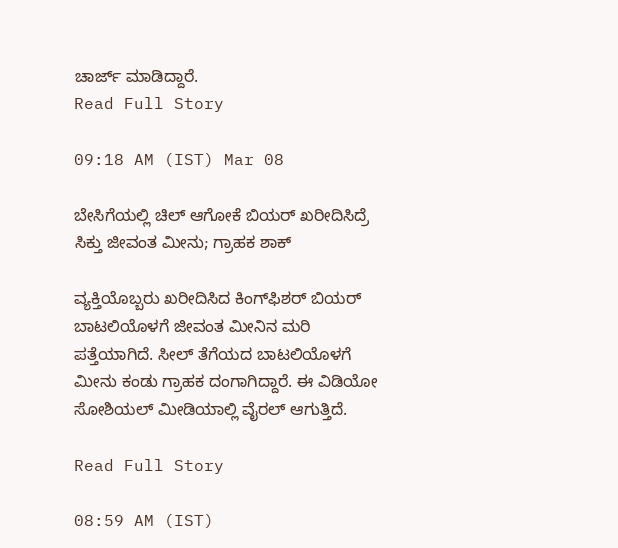ಚಾರ್ಜ್ ಮಾಡಿದ್ದಾರೆ.
Read Full Story

09:18 AM (IST) Mar 08

ಬೇಸಿಗೆಯಲ್ಲಿ ಚಿಲ್ ಆಗೋಕೆ ಬಿಯರ್ ಖರೀದಿಸಿದ್ರೆ ಸಿಕ್ತು ಜೀವಂತ ಮೀನು; ಗ್ರಾಹಕ ಶಾಕ್

ವ್ಯಕ್ತಿಯೊಬ್ಬರು ಖರೀದಿಸಿದ ಕಿಂಗ್‌ಫಿಶರ್ ಬಿಯರ್ ಬಾಟಲಿಯೊಳಗೆ ಜೀವಂತ ಮೀನಿನ ಮರಿ ಪತ್ತೆಯಾಗಿದೆ. ಸೀಲ್ ತೆಗೆಯದ ಬಾಟಲಿಯೊಳಗೆ ಮೀನು ಕಂಡು ಗ್ರಾಹಕ ದಂಗಾಗಿದ್ದಾರೆ. ಈ ವಿಡಿಯೋ ಸೋಶಿಯಲ್ ಮೀಡಿಯಾಲ್ಲಿ ವೈರಲ್ ಆಗುತ್ತಿದೆ.

Read Full Story

08:59 AM (IST)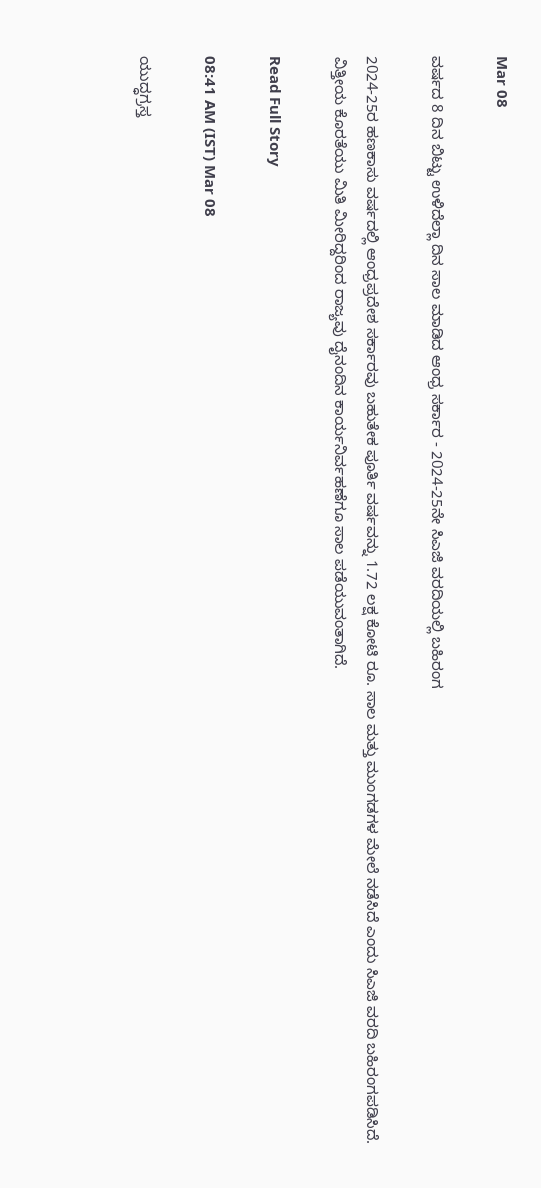Mar 08

ವರ್ಷದ 8 ದಿನ ಬಿಟ್ಟು ಉಳಿದೆಲ್ಲಾ ದಿನ ಸಾಲ ಮಾಡಿದ ಆಂಧ್ರ ಸರ್ಕಾರ - 2024-25ನೇ ಸಿಎಜಿ ವರದಿಯಲ್ಲಿ ಬಹಿರಂಗ

2024-25ರ ಹಣಕಾಸು ವರ್ಷದಲ್ಲಿ ಆಂಧ್ರಪ್ರದೇಶ ಸರ್ಕಾರವು ಬಹುತೇಕ ಪೂರ್ತಿ ವರ್ಷವನ್ನು 1.72 ಲಕ್ಷ ಕೋಟಿ ರೂ. ಸಾಲ ಮತ್ತು ಮುಂಗಡಗಳ ಮೇಲೆ ನಡೆಸಿದೆ ಎಂದು ಸಿಎಜಿ ವರದಿ ಬಹಿರಂಗಪಡಿಸಿದೆ. ವಿತ್ತೀಯ ಕೊರತೆಯು ಮಿತಿ ಮೀರಿದ್ದರಿಂದ ರಾಜ್ಯವು ದೈನಂದಿನ ಕಾರ್ಯನಿರ್ವಹಣೆಗೂ ಸಾಲ ಪಡೆಯುವಂತಾಗಿದೆ.

Read Full Story

08:41 AM (IST) Mar 08

ಯುದ್ಧಗ್ರಸ್ತ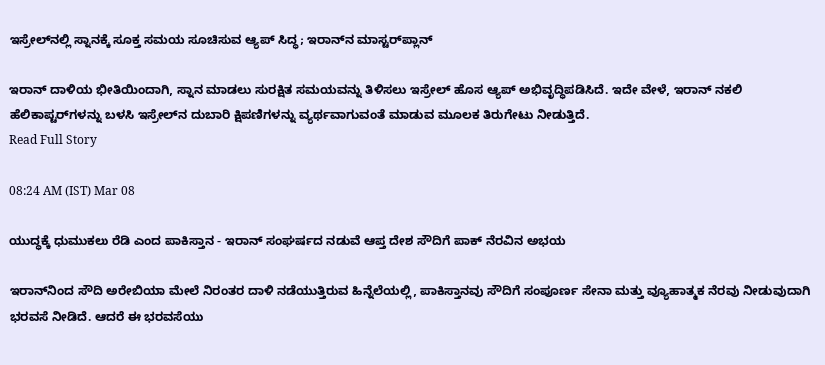ಇಸ್ರೇಲ್‌ನಲ್ಲಿ ಸ್ನಾನಕ್ಕೆ ಸೂಕ್ತ ಸಮಯ ಸೂಚಿಸುವ ಆ್ಯಪ್‌ ಸಿದ್ಧ; ಇರಾನ್‌ನ ಮಾಸ್ಟರ್‌ಪ್ಲಾನ್

ಇರಾನ್ ದಾಳಿಯ ಭೀತಿಯಿಂದಾಗಿ, ಸ್ನಾನ ಮಾಡಲು ಸುರಕ್ಷಿತ ಸಮಯವನ್ನು ತಿಳಿಸಲು ಇಸ್ರೇಲ್ ಹೊಸ ಆ್ಯಪ್ ಅಭಿವೃದ್ಧಿಪಡಿಸಿದೆ. ಇದೇ ವೇಳೆ, ಇರಾನ್ ನಕಲಿ ಹೆಲಿಕಾಪ್ಟರ್‌ಗಳನ್ನು ಬಳಸಿ ಇಸ್ರೇಲ್‌ನ ದುಬಾರಿ ಕ್ಷಿಪಣಿಗಳನ್ನು ವ್ಯರ್ಥವಾಗುವಂತೆ ಮಾಡುವ ಮೂಲಕ ತಿರುಗೇಟು ನೀಡುತ್ತಿದೆ.
Read Full Story

08:24 AM (IST) Mar 08

ಯುದ್ಧಕ್ಕೆ ಧುಮುಕಲು ರೆಡಿ ಎಂದ ಪಾಕಿಸ್ತಾನ - ಇರಾನ್ ಸಂಘರ್ಷದ ನಡುವೆ ಆಪ್ತ ದೇಶ ಸೌದಿಗೆ ಪಾಕ್ ನೆರವಿನ ಅಭಯ

ಇರಾನ್‌ನಿಂದ ಸೌದಿ ಅರೇಬಿಯಾ ಮೇಲೆ ನಿರಂತರ ದಾಳಿ ನಡೆಯುತ್ತಿರುವ ಹಿನ್ನೆಲೆಯಲ್ಲಿ, ಪಾಕಿಸ್ತಾನವು ಸೌದಿಗೆ ಸಂಪೂರ್ಣ ಸೇನಾ ಮತ್ತು ವ್ಯೂಹಾತ್ಮಕ ನೆರವು ನೀಡುವುದಾಗಿ ಭರವಸೆ ನೀಡಿದೆ. ಆದರೆ ಈ ಭರವಸೆಯು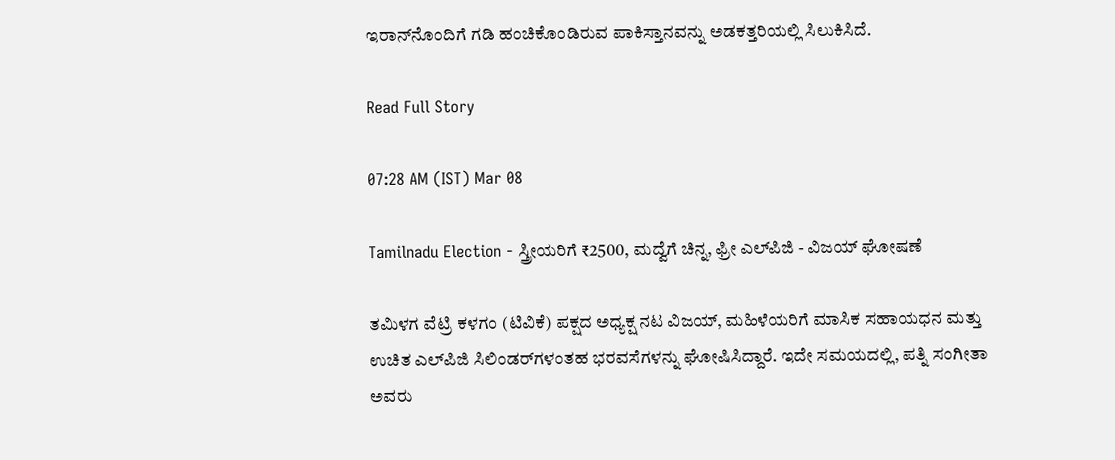ಇರಾನ್‌ನೊಂದಿಗೆ ಗಡಿ ಹಂಚಿಕೊಂಡಿರುವ ಪಾಕಿಸ್ತಾನವನ್ನು ಅಡಕತ್ತರಿಯಲ್ಲಿ ಸಿಲುಕಿಸಿದೆ.

Read Full Story

07:28 AM (IST) Mar 08

Tamilnadu Election - ಸ್ತ್ರೀಯರಿಗೆ ₹2500, ಮದ್ವೆಗೆ ಚಿನ್ನ, ಫ್ರೀ ಎಲ್‌ಪಿಜಿ - ವಿಜಯ್‌ ಘೋಷಣೆ

ತಮಿಳಗ ವೆಟ್ರಿ ಕಳಗಂ (ಟಿವಿಕೆ) ಪಕ್ಷದ ಅಧ್ಯಕ್ಷ ನಟ ವಿಜಯ್, ಮಹಿಳೆಯರಿಗೆ ಮಾಸಿಕ ಸಹಾಯಧನ ಮತ್ತು ಉಚಿತ ಎಲ್‌ಪಿಜಿ ಸಿಲಿಂಡರ್‌ಗಳಂತಹ ಭರವಸೆಗಳನ್ನು ಘೋಷಿಸಿದ್ದಾರೆ. ಇದೇ ಸಮಯದಲ್ಲಿ, ಪತ್ನಿ ಸಂಗೀತಾ ಅವರು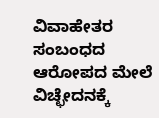ವಿವಾಹೇತರ ಸಂಬಂಧದ ಆರೋಪದ ಮೇಲೆ ವಿಚ್ಛೇದನಕ್ಕೆ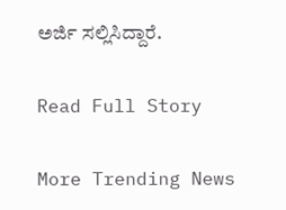ಅರ್ಜಿ ಸಲ್ಲಿಸಿದ್ದಾರೆ.

Read Full Story

More Trending News